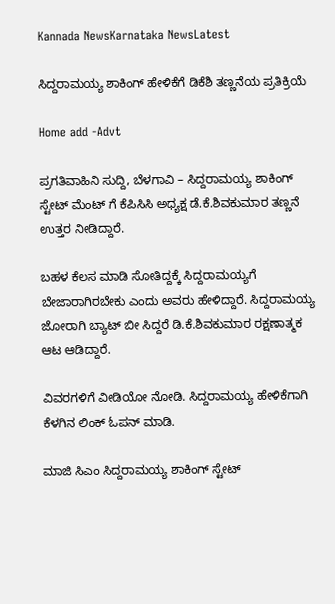Kannada NewsKarnataka NewsLatest

ಸಿದ್ದರಾಮಯ್ಯ ಶಾಕಿಂಗ್ ಹೇಳಿಕೆಗೆ ಡಿಕೆಶಿ ತಣ್ಣನೆಯ ಪ್ರತಿಕ್ರಿಯೆ

Home add -Advt

ಪ್ರಗತಿವಾಹಿನಿ ಸುದ್ದಿ, ಬೆಳಗಾವಿ – ಸಿದ್ದರಾಮಯ್ಯ ಶಾಕಿಂಗ್ ಸ್ಟೇಟ್ ಮೆಂಟ್ ಗೆ ಕೆಪಿಸಿಸಿ ಅಧ್ಯಕ್ಷ ಡೆ.ಕೆ.ಶಿವಕುಮಾರ ತಣ್ಣನೆ ಉತ್ತರ ನೀಡಿದ್ದಾರೆ.

ಬಹಳ ಕೆಲಸ ಮಾಡಿ ಸೋತಿದ್ದಕ್ಕೆ ಸಿದ್ದರಾಮಯ್ಯಗೆ ಬೇಜಾರಾಗಿರಬೇಕು ಎಂದು ಅವರು ಹೇಳಿದ್ದಾರೆ. ಸಿದ್ದರಾಮಯ್ಯ ಜೋರಾಗಿ ಬ್ಯಾಟ್ ಬೀ ಸಿದ್ದರೆ ಡಿ.ಕೆ.ಶಿವಕುಮಾರ ರಕ್ಷಣಾತ್ಮಕ ಆಟ ಆಡಿದ್ದಾರೆ.

ವಿವರಗಳಿಗೆ ವೀಡಿಯೋ ನೋಡಿ. ಸಿದ್ದರಾಮಯ್ಯ ಹೇಳಿಕೆಗಾಗಿ ಕೆಳಗಿನ ಲಿಂಕ್ ಓಪನ್ ಮಾಡಿ.

ಮಾಜಿ ಸಿಎಂ ಸಿದ್ದರಾಮಯ್ಯ ಶಾಕಿಂಗ್ ಸ್ಟೇಟ್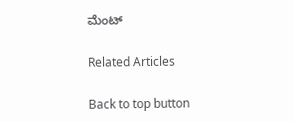ಮೆಂಟ್

Related Articles

Back to top button